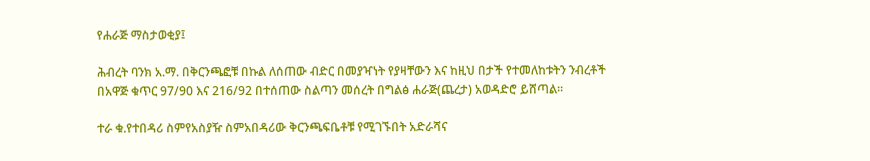የሐራጅ ማስታወቂያ፤

ሕብረት ባንክ አ.ማ. በቅርንጫፎቹ በኩል ለሰጠው ብድር በመያዣነት የያዛቸውን እና ከዚህ በታች የተመለከቱትን ንብረቶች በአዋጅ ቁጥር 97/90 እና 216/92 በተሰጠው ስልጣን መሰረት በግልፅ ሐራጅ(ጨረታ) አወዳድሮ ይሸጣል፡፡

ተራ ቁ.የተበዳሪ ስምየአስያዥ ስምአበዳሪው ቅርንጫፍቤቶቹ የሚገኙበት አድራሻና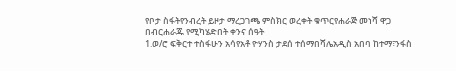የቦታ ስፋትየንብረት ይዞታ ማረጋገጫ ምስክር ወረቀት ቁጥርየሐራጅ መነሻ ዋጋ በብርሐራጁ የሚካሄድበት ቀንና ሰዓት
1.ወ/ሮ ፍቅርተ ተስፋሁን አሳየአቶ ዮሃንስ ታደሰ ተሰማበሻሌአዲስ አበባ ከተማ፣ንፋስ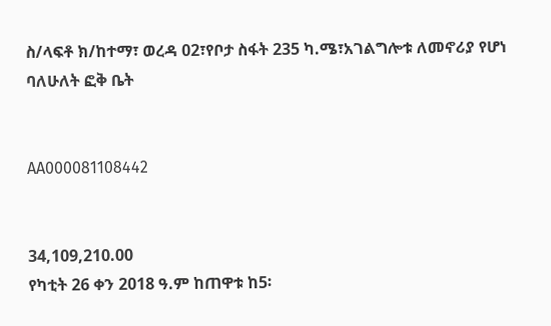ስ/ላፍቶ ክ/ከተማ፣ ወረዳ 02፣የቦታ ስፋት 235 ካ.ሜ፣አገልግሎቱ ለመኖሪያ የሆነ ባለሁለት ፎቅ ቤት


AA000081108442


34,109,210.00
የካቲት 26 ቀን 2018 ዓ.ም ከጠዋቱ ከ5፡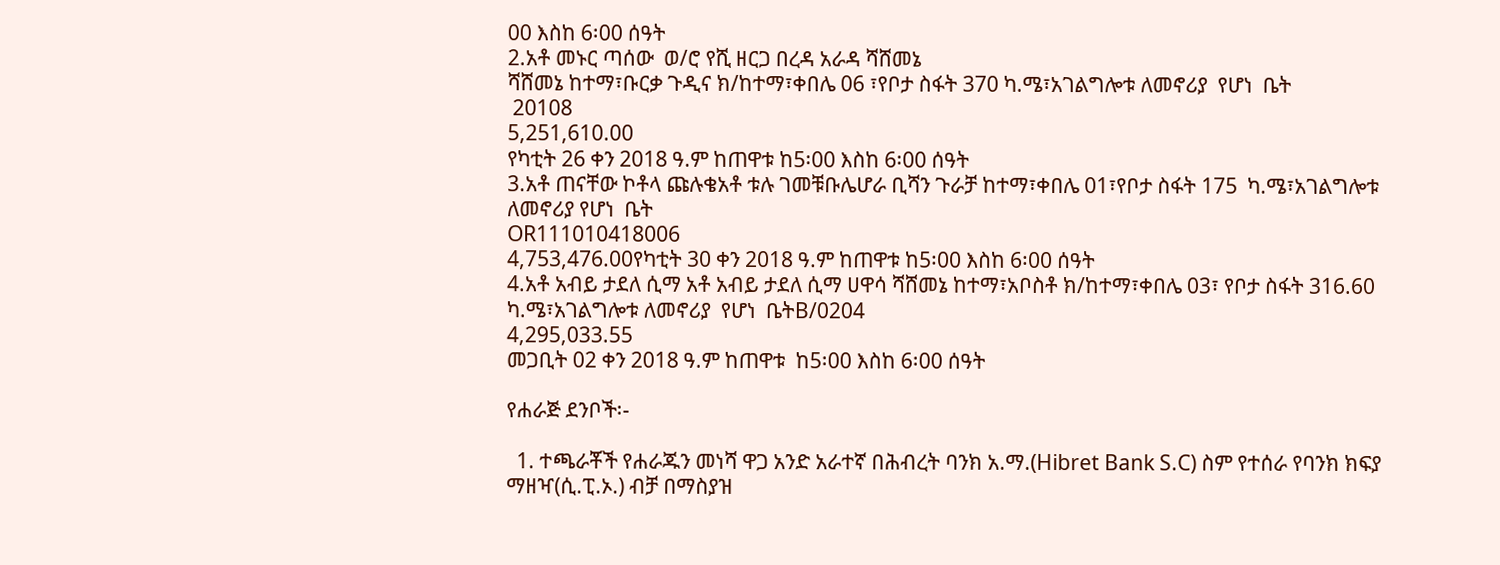00 እስከ 6፡00 ሰዓት
2.አቶ መኑር ጣሰው  ወ/ሮ የሺ ዘርጋ በረዳ አራዳ ሻሸመኔ
ሻሸመኔ ከተማ፣ቡርቃ ጉዲና ክ/ከተማ፣ቀበሌ 06 ፣የቦታ ስፋት 370 ካ.ሜ፣አገልግሎቱ ለመኖሪያ  የሆነ  ቤት
 20108
5,251,610.00
የካቲት 26 ቀን 2018 ዓ.ም ከጠዋቱ ከ5፡00 እስከ 6፡00 ሰዓት
3.አቶ ጠናቸው ኮቶላ ጩሉቄአቶ ቱሉ ገመቹቡሌሆራ ቢሻን ጉራቻ ከተማ፣ቀበሌ 01፣የቦታ ስፋት 175  ካ.ሜ፣አገልግሎቱ ለመኖሪያ የሆነ  ቤት
OR111010418006
4,753,476.00የካቲት 30 ቀን 2018 ዓ.ም ከጠዋቱ ከ5፡00 እስከ 6፡00 ሰዓት
4.አቶ አብይ ታደለ ሲማ አቶ አብይ ታደለ ሲማ ሀዋሳ ሻሸመኔ ከተማ፣አቦስቶ ክ/ከተማ፣ቀበሌ 03፣ የቦታ ስፋት 316.60 ካ.ሜ፣አገልግሎቱ ለመኖሪያ  የሆነ  ቤትB/0204
4,295,033.55
መጋቢት 02 ቀን 2018 ዓ.ም ከጠዋቱ  ከ5፡00 እስከ 6፡00 ሰዓት

የሐራጅ ደንቦች፡-

  1. ተጫራቾች የሐራጁን መነሻ ዋጋ አንድ አራተኛ በሕብረት ባንክ አ.ማ.(Hibret Bank S.C) ስም የተሰራ የባንክ ክፍያ ማዘዣ(ሲ.ፒ.ኦ.) ብቻ በማስያዝ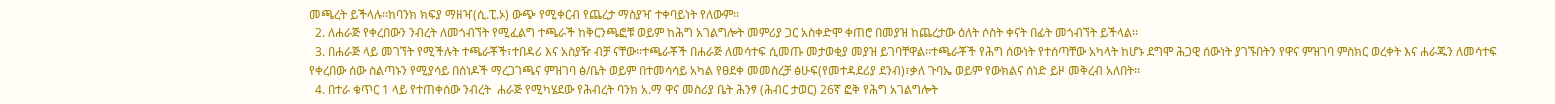መጫረት ይችላሉ፡፡ከባንክ ክፍያ ማዘዣ(ሲ.ፒ.ኦ) ውጭ የሚቀርብ የጨረታ ማስያዣ ተቀባይነት የለውም፡፡
  2. ለሐራጅ የቀረበውን ንብረት ለመጎብኘት የሚፈልግ ተጫራች ከቅርንጫፎቹ ወይም ከሕግ አገልግሎት መምሪያ ጋር አስቀድሞ ቀጠሮ በመያዝ ከጨረታው ዕለት ሶስት ቀናት በፊት መጎብኘት ይችላል፡፡
  3. በሐራጅ ላይ መገኘት የሚችሉት ተጫራቾች፣ተበዳሪ እና አስያዥ ብቻ ናቸው፡፡ተጫራቾች በሐራጅ ለመሳተፍ ሲመጡ መታወቂያ መያዝ ይገባቸዋል፡፡ተጫራቾች የሕግ ሰውነት የተሰጣቸው አካላት ከሆኑ ደግሞ ሕጋዊ ሰውነት ያገኙበትን የዋና ምዝገባ ምስክር ወረቀት እና ሐራጁን ለመሳተፍ የቀረበው ሰው ስልጣኑን የሚያሳይ በሰነዶች ማረጋገጫና ምዝገባ ፅ/ቤት ወይም በተመሳሳይ አካል የፀደቀ መመስረቻ ፅሁፍ(የመተዳደሪያ ደንብ)፣ቃለ ጉባኤ ወይም የውክልና ሰነድ ይዞ መቅረብ አለበት፡፡
  4. በተራ ቁጥር 1 ላይ የተጠቀሰው ንብረት  ሐራጅ የሚካሄደው የሕብረት ባንክ አ.ማ ዋና መስሪያ ቤት ሕንፃ (ሕብር ታወር) 26ኛ ፎቅ የሕግ አገልግሎት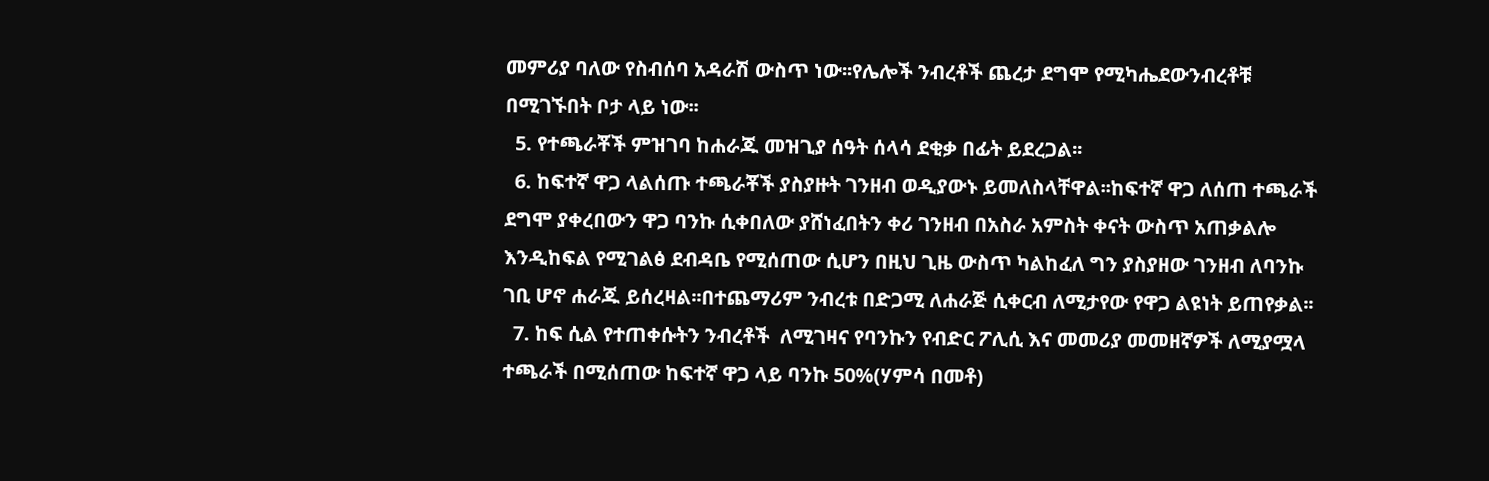መምሪያ ባለው የስብሰባ አዳራሽ ውስጥ ነው፡፡የሌሎች ንብረቶች ጨረታ ደግሞ የሚካሔደውንብረቶቹ በሚገኙበት ቦታ ላይ ነው፡፡
  5. የተጫራቾች ምዝገባ ከሐራጁ መዝጊያ ሰዓት ሰላሳ ደቂቃ በፊት ይደረጋል፡፡
  6. ከፍተኛ ዋጋ ላልሰጡ ተጫራቾች ያስያዙት ገንዘብ ወዲያውኑ ይመለስላቸዋል፡፡ከፍተኛ ዋጋ ለሰጠ ተጫራች ደግሞ ያቀረበውን ዋጋ ባንኩ ሲቀበለው ያሸነፈበትን ቀሪ ገንዘብ በአስራ አምስት ቀናት ውስጥ አጠቃልሎ እንዲከፍል የሚገልፅ ደብዳቤ የሚሰጠው ሲሆን በዚህ ጊዜ ውስጥ ካልከፈለ ግን ያስያዘው ገንዘብ ለባንኩ ገቢ ሆኖ ሐራጁ ይሰረዛል፡፡በተጨማሪም ንብረቱ በድጋሚ ለሐራጅ ሲቀርብ ለሚታየው የዋጋ ልዩነት ይጠየቃል፡፡
  7. ከፍ ሲል የተጠቀሱትን ንብረቶች  ለሚገዛና የባንኩን የብድር ፖሊሲ እና መመሪያ መመዘኛዎች ለሚያሟላ ተጫራች በሚሰጠው ከፍተኛ ዋጋ ላይ ባንኩ 50%(ሃምሳ በመቶ)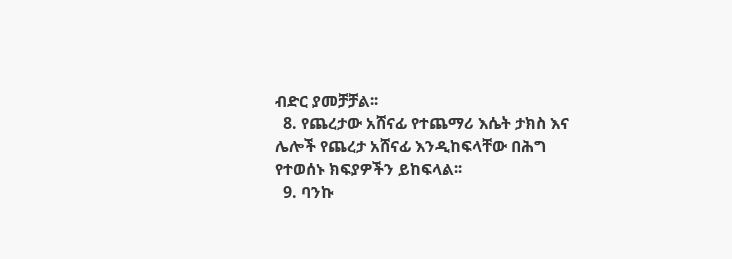ብድር ያመቻቻል፡፡
  8. የጨረታው አሸናፊ የተጨማሪ እሴት ታክስ እና ሌሎች የጨረታ አሸናፊ እንዲከፍላቸው በሕግ የተወሰኑ ክፍያዎችን ይከፍላል፡፡
  9. ባንኩ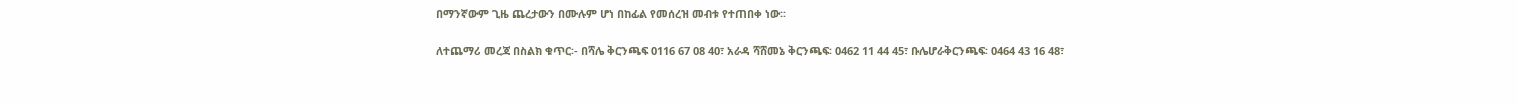በማንኛውም ጊዜ ጨረታውን በሙሉም ሆነ በከፊል የመሰረዝ መብቱ የተጠበቀ ነው፡፡

ለተጨማሪ መረጃ በስልክ ቁጥር፡- በሻሌ ቅርንጫፍ 0116 67 08 40፣ አራዳ ሻሸመኔ ቅርንጫፍ፡ 0462 11 44 45፣ ቡሌሆራቅርንጫፍ፡ 0464 43 16 48፣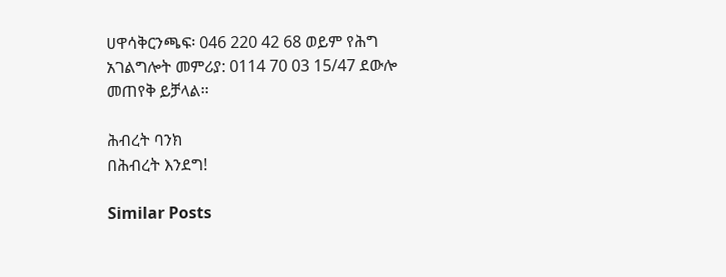ሀዋሳቅርንጫፍ፡ 046 220 42 68 ወይም የሕግ አገልግሎት መምሪያ: 0114 70 03 15/47 ደውሎ መጠየቅ ይቻላል፡፡

ሕብረት ባንክ
በሕብረት እንደግ!

Similar Posts